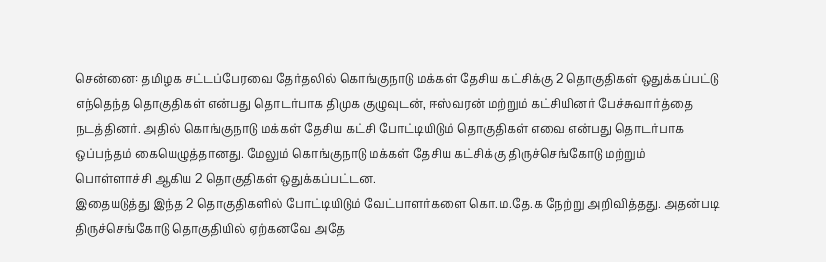சென்னை: தமிழக சட்டப்பேரவை தேர்தலில் கொங்குநாடு மக்கள் தேசிய கட்சிக்கு 2 தொகுதிகள் ஒதுக்கப்பட்டு எந்தெந்த தொகுதிகள் என்பது தொடர்பாக திமுக குழுவுடன், ஈஸ்வரன் மற்றும் கட்சியினர் பேச்சுவார்த்தை நடத்தினர். அதில் கொங்குநாடு மக்கள் தேசிய கட்சி போட்டியிடும் தொகுதிகள் எவை என்பது தொடர்பாக ஒப்பந்தம் கையெழுத்தானது. மேலும் கொங்குநாடு மக்கள் தேசிய கட்சிக்கு திருச்செங்கோடு மற்றும் பொள்ளாச்சி ஆகிய 2 தொகுதிகள் ஒதுக்கப்பட்டன.
இதையடுத்து இந்த 2 தொகுதிகளில் போட்டியிடும் வேட்பாளர்களை கொ.ம.தே.க நேற்று அறிவித்தது. அதன்படி திருச்செங்கோடு தொகுதியில் ஏற்கனவே அதே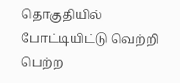தொகுதியில் போட்டியிட்டு வெற்றி பெற்ற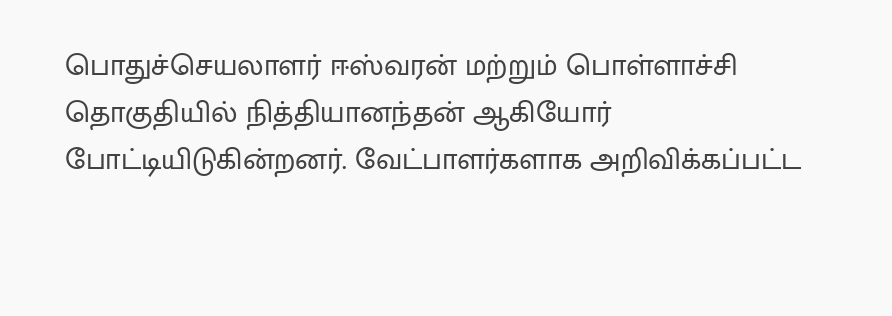பொதுச்செயலாளர் ஈஸ்வரன் மற்றும் பொள்ளாச்சி தொகுதியில் நித்தியானந்தன் ஆகியோர் போட்டியிடுகின்றனர். வேட்பாளர்களாக அறிவிக்கப்பட்ட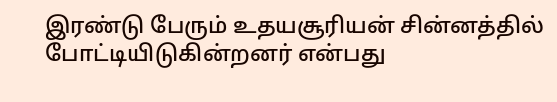இரண்டு பேரும் உதயசூரியன் சின்னத்தில் போட்டியிடுகின்றனர் என்பது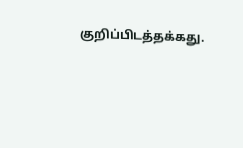குறிப்பிடத்தக்கது.